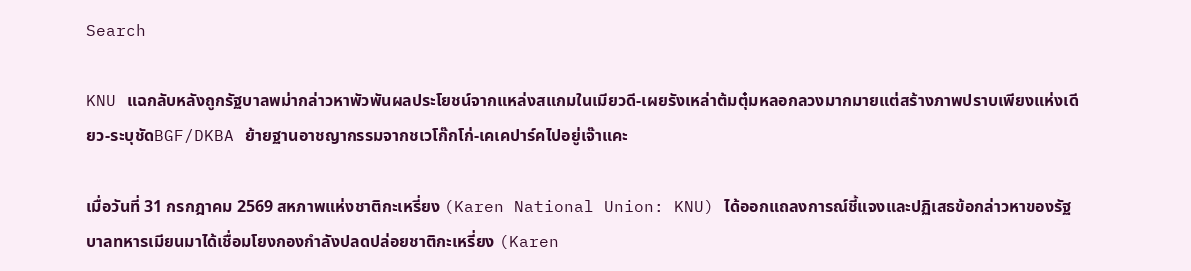Search

KNU แฉกลับหลังถูกรัฐบาลพม่ากล่าวหาพัวพันผลประโยชน์จากแหล่งสแกมในเมียวดี-เผยรังเหล่าต้มตุ๋มหลอกลวงมากมายแต่สร้างภาพปราบเพียงแห่งเดียว-ระบุชัดBGF/DKBA ย้ายฐานอาชญากรรมจากชเวโก๊กโก่-เคเคปาร์คไปอยู่เจ๊าแคะ

เมื่อวันที่ 31 กรกฎาคม 2569 สหภาพแห่งชาติกะเหรี่ยง (Karen National Union: KNU) ได้ออกแถลงการณ์ชี้แจงและปฏิเสธข้อกล่าวหาของรัฐบาลทหารเมียนมาได้เชื่อมโยงกองกำลังปลดปล่อยชาติกะเหรี่ยง (Karen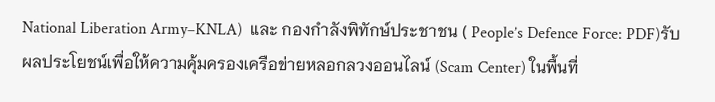National Liberation Army–KNLA)  และ กองกำลังพิทักษ์ประชาชน ( People’s Defence Force: PDF)รับผลประโยชน์เพื่อให้ความคุ้มครองเครือข่ายหลอกลวงออนไลน์ (Scam Center) ในพื้นที่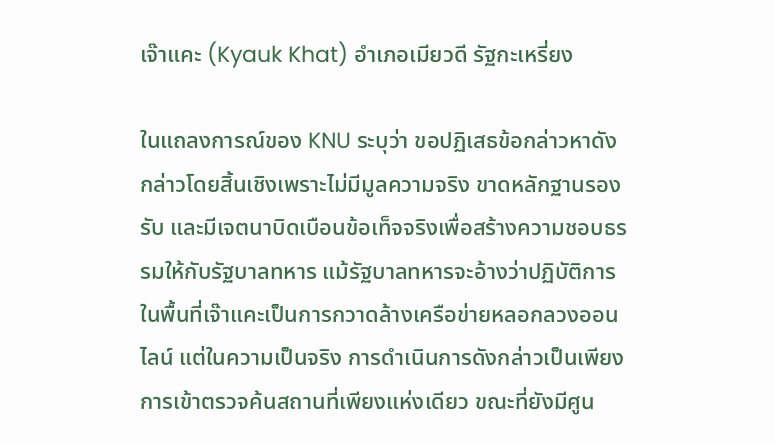เจ๊าแคะ (Kyauk Khat) อำเภอเมียวดี รัฐกะเหรี่ยง

ในแถลงการณ์ของ KNU ระบุว่า ขอปฏิเสธข้อกล่าวหาดังกล่าวโดยสิ้นเชิงเพราะไม่มีมูลความจริง ขาดหลักฐานรองรับ และมีเจตนาบิดเบือนข้อเท็จจริงเพื่อสร้างความชอบธรรมให้กับรัฐบาลทหาร แม้รัฐบาลทหารจะอ้างว่าปฏิบัติการในพื้นที่เจ๊าแคะเป็นการกวาดล้างเครือข่ายหลอกลวงออนไลน์ แต่ในความเป็นจริง การดำเนินการดังกล่าวเป็นเพียงการเข้าตรวจค้นสถานที่เพียงแห่งเดียว ขณะที่ยังมีศูน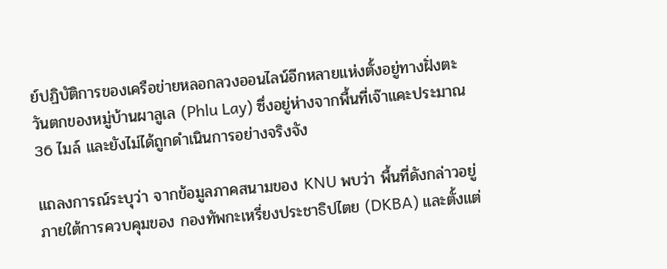ย์ปฏิบัติการของเครือข่ายหลอกลวงออนไลน์อีกหลายแห่งตั้งอยู่ทางฝั่งตะวันตกของหมู่บ้านผาลูเล (Phlu Lay) ซึ่งอยู่ห่างจากพื้นที่เจ๊าแคะประมาณ 36 ไมล์ และยังไม่ได้ถูกดำเนินการอย่างจริงจัง

แถลงการณ์ระบุว่า จากข้อมูลภาคสนามของ KNU พบว่า พื้นที่ดังกล่าวอยู่ภายใต้การควบคุมของ กองทัพกะเหรี่ยงประชาธิปไตย (DKBA) และตั้งแต่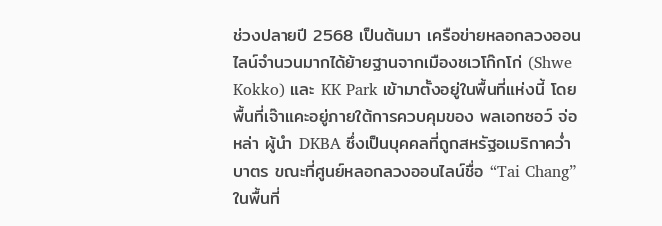ช่วงปลายปี 2568 เป็นต้นมา เครือข่ายหลอกลวงออนไลน์จำนวนมากได้ย้ายฐานจากเมืองชเวโก๊กโก่ (Shwe Kokko) และ KK Park เข้ามาตั้งอยู่ในพื้นที่แห่งนี้ โดยพื้นที่เจ๊าแคะอยู่ภายใต้การควบคุมของ พลเอกซอว์ จ่อ หล่า ผู้นำ DKBA ซึ่งเป็นบุคคลที่ถูกสหรัฐอเมริกาคว่ำบาตร ขณะที่ศูนย์หลอกลวงออนไลน์ชื่อ “Tai Chang” ในพื้นที่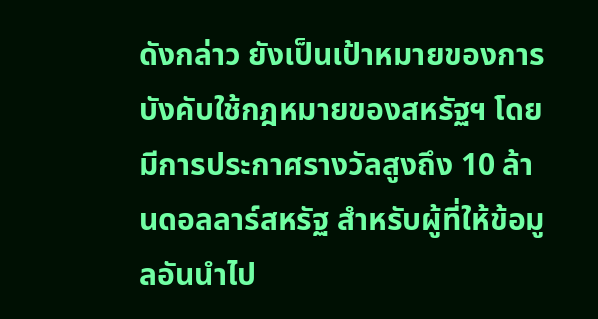ดังกล่าว ยังเป็นเป้าหมายของการบังคับใช้กฎหมายของสหรัฐฯ โดยมีการประกาศรางวัลสูงถึง 10 ล้านดอลลาร์สหรัฐ สำหรับผู้ที่ให้ข้อมูลอันนำไป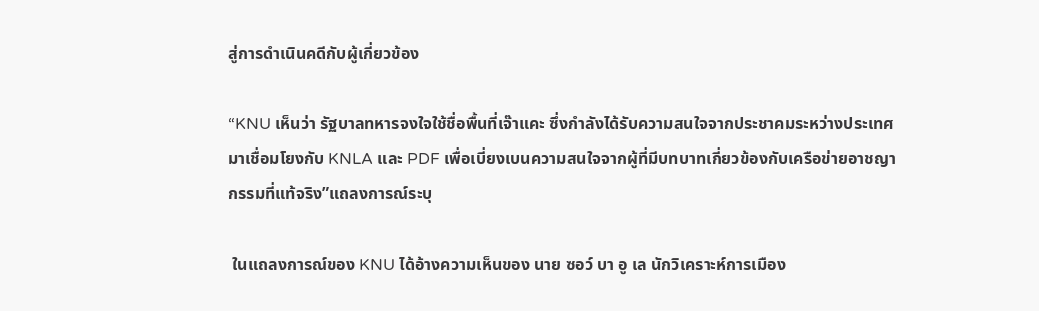สู่การดำเนินคดีกับผู้เกี่ยวข้อง

“KNU เห็นว่า รัฐบาลทหารจงใจใช้ชื่อพื้นที่เจ๊าแคะ ซึ่งกำลังได้รับความสนใจจากประชาคมระหว่างประเทศ มาเชื่อมโยงกับ KNLA และ PDF เพื่อเบี่ยงเบนความสนใจจากผู้ที่มีบทบาทเกี่ยวข้องกับเครือข่ายอาชญากรรมที่แท้จริง”แถลงการณ์ระบุ

 ในแถลงการณ์ของ KNU ได้อ้างความเห็นของ นาย ซอว์ บา อู เล นักวิเคราะห์การเมือง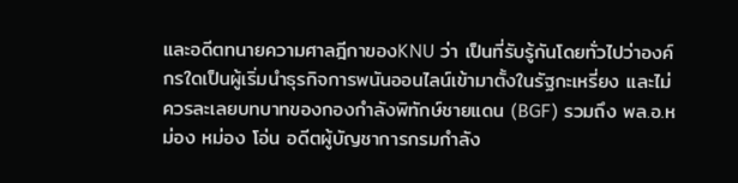และอดีตทนายความศาลฎีกาของKNU ว่า เป็นที่รับรู้กันโดยทั่วไปว่าองค์กรใดเป็นผู้เริ่มนำธุรกิจการพนันออนไลน์เข้ามาตั้งในรัฐกะเหรี่ยง และไม่ควรละเลยบทบาทของกองกำลังพิทักษ์ชายแดน (BGF) รวมถึง พล.อ.หม่อง หม่อง โอ่น อดีตผู้บัญชาการกรมกำลัง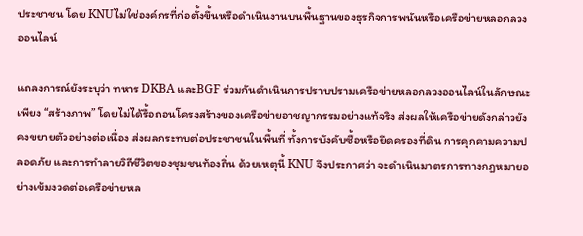ประชาชน โดย KNUไม่ใช่องค์กรที่ก่อตั้งขึ้นหรือดำเนินงานบนพื้นฐานของธุรกิจการพนันหรือเครือข่ายหลอกลวงออนไลน์

แถลงการณ์ยังระบุว่า ทหาร DKBA และBGF ร่วมกันดำเนินการปราบปรามเครือข่ายหลอกลวงออนไลน์ในลักษณะเพียง “สร้างภาพ” โดยไม่ได้รื้อถอนโครงสร้างของเครือข่ายอาชญากรรมอย่างแท้จริง ส่งผลให้เครือข่ายดังกล่าวยังคงขยายตัวอย่างต่อเนื่อง ส่งผลกระทบต่อประชาชนในพื้นที่ ทั้งการบังคับซื้อหรือยึดครองที่ดิน การคุกคามความปลอดภัย และการทำลายวิถีชีวิตของชุมชนท้องถิ่น ด้วยเหตุนี้ KNU จึงประกาศว่า จะดำเนินมาตรการทางกฎหมายอย่างเข้มงวดต่อเครือข่ายหล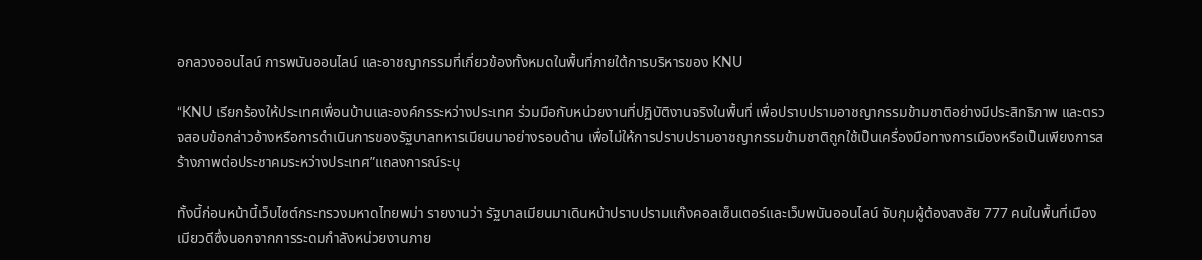อกลวงออนไลน์ การพนันออนไลน์ และอาชญากรรมที่เกี่ยวข้องทั้งหมดในพื้นที่ภายใต้การบริหารของ KNU

“KNU เรียกร้องให้ประเทศเพื่อนบ้านและองค์กรระหว่างประเทศ ร่วมมือกับหน่วยงานที่ปฏิบัติงานจริงในพื้นที่ เพื่อปราบปรามอาชญากรรมข้ามชาติอย่างมีประสิทธิภาพ และตรวจสอบข้อกล่าวอ้างหรือการดำเนินการของรัฐบาลทหารเมียนมาอย่างรอบด้าน เพื่อไม่ให้การปราบปรามอาชญากรรมข้ามชาติถูกใช้เป็นเครื่องมือทางการเมืองหรือเป็นเพียงการสร้างภาพต่อประชาคมระหว่างประเทศ”แถลงการณ์ระบุ

ทั้งนี้ก่อนหน้านี้เว็บไซต์กระทรวงมหาดไทยพม่า รายงานว่า รัฐบาลเมียนมาเดินหน้าปราบปรามแก๊งคอลเซ็นเตอร์และเว็บพนันออนไลน์ จับกุมผู้ต้องสงสัย 777 คนในพื้นที่เมืองเมียวดีซึ่งนอกจากการระดมกำลังหน่วยงานภาย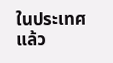ในประเทศแล้ว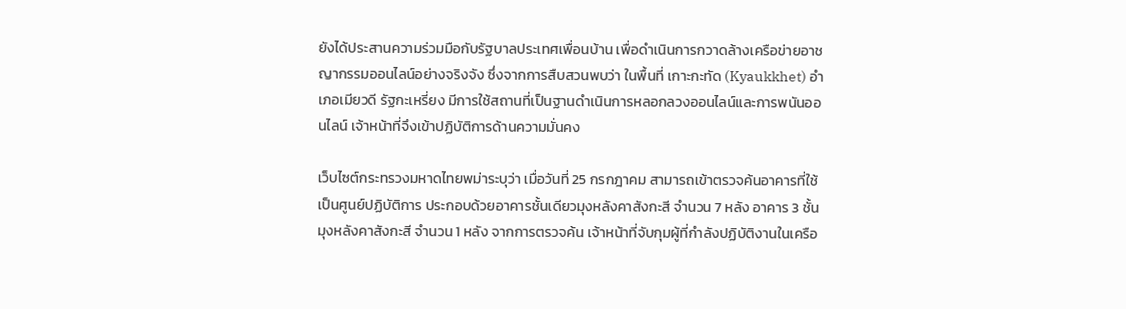ยังได้ประสานความร่วมมือกับรัฐบาลประเทศเพื่อนบ้าน เพื่อดำเนินการกวาดล้างเครือข่ายอาชญากรรมออนไลน์อย่างจริงจัง ซึ่งจากการสืบสวนพบว่า ในพื้นที่ เกาะกะทัด (Kyaukkhet) อำเภอเมียวดี รัฐกะเหรี่ยง มีการใช้สถานที่เป็นฐานดำเนินการหลอกลวงออนไลน์และการพนันออนไลน์ เจ้าหน้าที่จึงเข้าปฏิบัติการด้านความมั่นคง

เว็บไซต์กระทรวงมหาดไทยพม่าระบุว่า เมื่อวันที่ 25 กรกฎาคม สามารถเข้าตรวจค้นอาคารที่ใช้เป็นศูนย์ปฏิบัติการ ประกอบด้วยอาคารชั้นเดียวมุงหลังคาสังกะสี จำนวน 7 หลัง อาคาร 3 ชั้นมุงหลังคาสังกะสี จำนวน 1 หลัง จากการตรวจค้น เจ้าหน้าที่จับกุมผู้ที่กำลังปฏิบัติงานในเครือ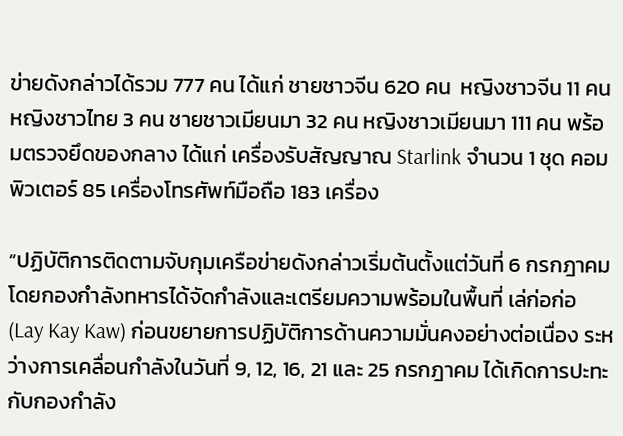ข่ายดังกล่าวได้รวม 777 คน ได้แก่ ชายชาวจีน 620 คน  หญิงชาวจีน 11 คน หญิงชาวไทย 3 คน ชายชาวเมียนมา 32 คน หญิงชาวเมียนมา 111 คน พร้อมตรวจยึดของกลาง ได้แก่ เครื่องรับสัญญาณ Starlink จำนวน 1 ชุด คอมพิวเตอร์ 85 เครื่องโทรศัพท์มือถือ 183 เครื่อง

“ปฏิบัติการติดตามจับกุมเครือข่ายดังกล่าวเริ่มต้นตั้งแต่วันที่ 6 กรกฎาคม โดยกองกำลังทหารได้จัดกำลังและเตรียมความพร้อมในพื้นที่ เล่ก่อก่อ (Lay Kay Kaw) ก่อนขยายการปฏิบัติการด้านความมั่นคงอย่างต่อเนื่อง ระหว่างการเคลื่อนกำลังในวันที่ 9, 12, 16, 21 และ 25 กรกฎาคม ได้เกิดการปะทะกับกองกำลัง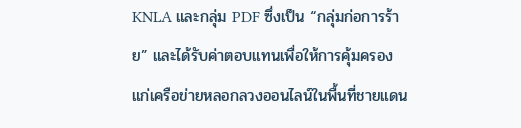KNLA และกลุ่ม PDF ซึ่งเป็น “กลุ่มก่อการร้าย” และได้รับค่าตอบแทนเพื่อให้การคุ้มครองแก่เครือข่ายหลอกลวงออนไลน์ในพื้นที่ชายแดน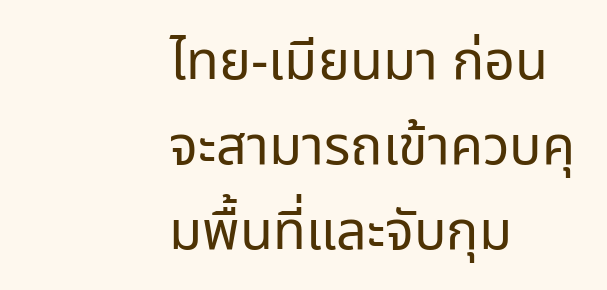ไทย-เมียนมา ก่อนจะสามารถเข้าควบคุมพื้นที่และจับกุม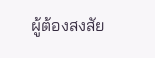ผู้ต้องสงสัย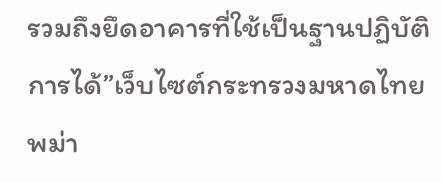รวมถึงยึดอาคารที่ใช้เป็นฐานปฏิบัติการได้”เว็บไซต์กระทรวงมหาดไทยพม่า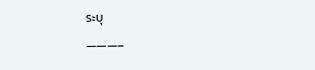ระบุ

———–